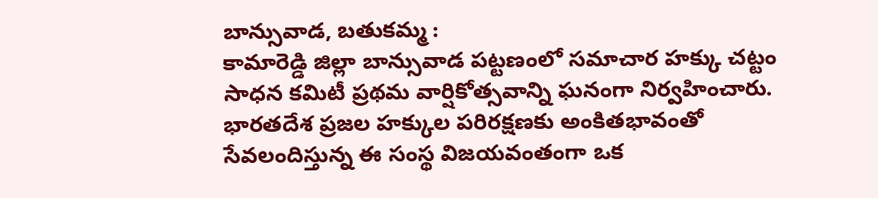బాన్సువాడ, బతుకమ్మ :
కామారెడ్డి జిల్లా బాన్సువాడ పట్టణంలో సమాచార హక్కు చట్టం సాధన కమిటీ ప్రథమ వార్షికోత్సవాన్ని ఘనంగా నిర్వహించారు. భారతదేశ ప్రజల హక్కుల పరిరక్షణకు అంకితభావంతో సేవలందిస్తున్న ఈ సంస్థ విజయవంతంగా ఒక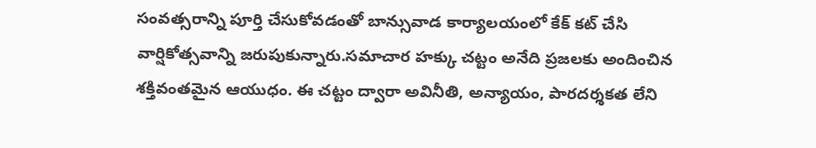సంవత్సరాన్ని పూర్తి చేసుకోవడంతో బాన్సువాడ కార్యాలయంలో కేక్ కట్ చేసి వార్షికోత్సవాన్ని జరుపుకున్నారు.సమాచార హక్కు చట్టం అనేది ప్రజలకు అందించిన శక్తివంతమైన ఆయుధం. ఈ చట్టం ద్వారా అవినీతి, అన్యాయం, పారదర్శకత లేని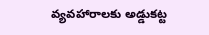వ్యవహారాలకు అడ్డుకట్ట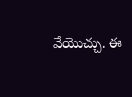వేయొచ్చు. ఈ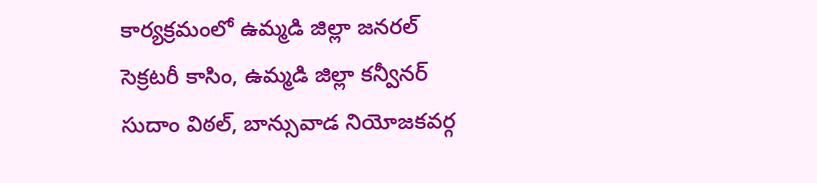కార్యక్రమంలో ఉమ్మడి జిల్లా జనరల్ సెక్రటరీ కాసిం, ఉమ్మడి జిల్లా కన్వీనర్ సుదాం విఠల్, బాన్సువాడ నియోజకవర్గ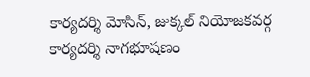కార్యదర్శి మోసిన్, జుక్కల్ నియోజకవర్గ కార్యదర్శి నాగభూషణం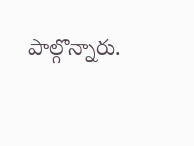పాల్గొన్నారు.